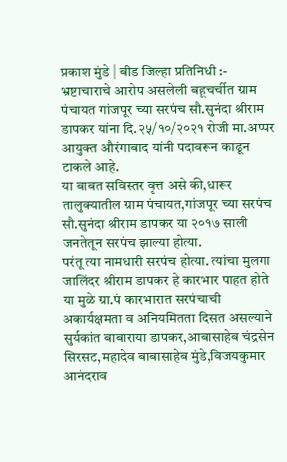प्रकाश मुंडे | बीड जिल्हा प्रतिनिधी :-
भ्रष्टाचाराचे आरोप असलेली बहूचर्चीत ग्राम पंचायत गांजपूर च्या सरपंच सौ.सुनंदा श्रीराम डापकर यांना दि.२५/१०/२०२१ रोजी मा.अप्पर आयुक्त औरंगाबाद यांनी पदावरून काढून टाकले आहे.
या बाबत सविस्तर वृत्त असे की,धारूर तालुक्यातील ग्राम पंचायत,गांजपूर च्या सरपंच सौ.सुनंदा श्रीराम डापकर या २०१७ साली जनतेतून सरपंच झाल्या होत्या.
परंतू त्या नामधारी सरपंच होत्या. त्यांचा मुलगा जालिंदर श्रीराम डापकर हे कारभार पाहत होते या मुळे ग्रा.पं कारभारात सरपंचाची अकार्यक्षमता व अनियमितता दिसत असल्याने सुर्यकांत बाबाराया डापकर,आबासाहेब चंद्रसेन सिरसट,महादेव बाबासाहेब मुंडे,विजयकुमार आनंदराव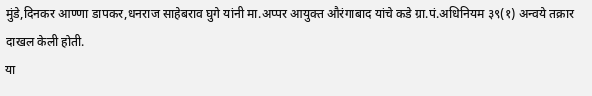मुंडे,दिनकर आण्णा डापकर,धनराज साहेबराव घुगे यांनी मा.अप्पर आयुक्त औरंगाबाद यांचे कडे ग्रा.पं.अधिनियम ३९(१) अन्वये तक्रार दाखल केली होती.
या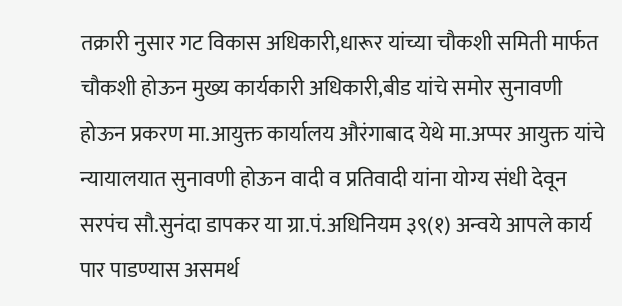तक्रारी नुसार गट विकास अधिकारी,धारूर यांच्या चौकशी समिती मार्फत चौकशी होऊन मुख्य कार्यकारी अधिकारी,बीड यांचे समोर सुनावणी होऊन प्रकरण मा.आयुक्त कार्यालय औरंगाबाद येथे मा.अप्पर आयुक्त यांचे न्यायालयात सुनावणी होऊन वादी व प्रतिवादी यांना योग्य संधी देवून सरपंच सौ.सुनंदा डापकर या ग्रा.पं.अधिनियम ३९(१) अन्वये आपले कार्य पार पाडण्यास असमर्थ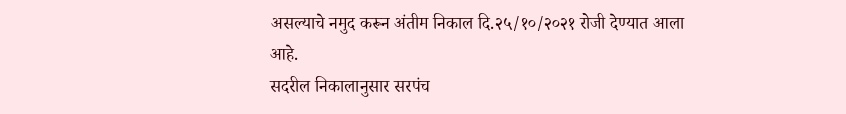असल्याचे नमुद करून अंतीम निकाल दि.२५/१०/२०२१ रोजी देण्यात आला आहे.
सदरील निकालानुसार सरपंच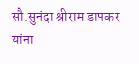सौ.सुनंदा श्रीराम डापकर यांना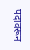पदावरून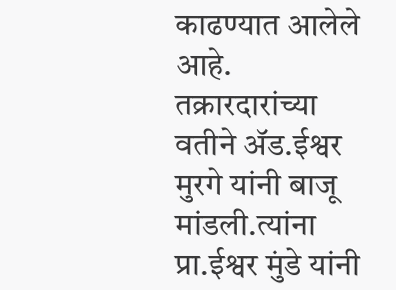काढण्यात आलेले आहे. तक्रारदारांच्या वतीने ॲड.ईश्वर मुरगे यांनी बाजू मांडली.त्यांना प्रा.ईश्वर मुंडे यांनी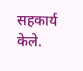सहकार्य केले.